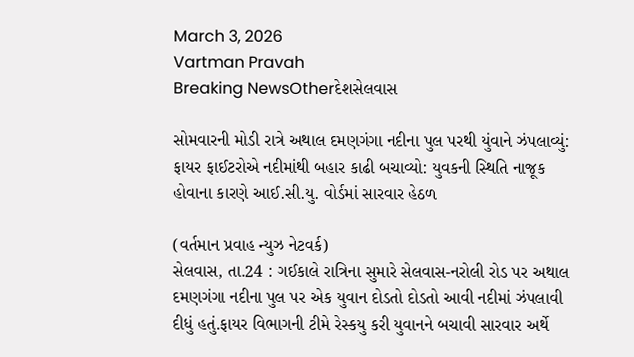March 3, 2026
Vartman Pravah
Breaking NewsOtherદેશસેલવાસ

સોમવારની મોડી રાત્રે અથાલ દમણગંગા નદીના પુલ પરથી યુંવાને ઝંપલાવ્‍યું: ફાયર ફાઈટરોએ નદીમાંથી બહાર કાઢી બચાવ્‍યો: યુવકની સ્‍થિતિ નાજૂક હોવાના કારણે આઈ.સી.યુ. વોર્ડમાં સારવાર હેઠળ

(વર્તમાન પ્રવાહ ન્‍યુઝ નેટવર્ક)
સેલવાસ, તા.24 : ગઈકાલે રાત્રિના સુમારે સેલવાસ-નરોલી રોડ પર અથાલ દમણગંગા નદીના પુલ પર એક યુવાન દોડતો દોડતો આવી નદીમાં ઝંપલાવી દીધું હતું.ફાયર વિભાગની ટીમે રેસ્‍કયુ કરી યુવાનને બચાવી સારવાર અર્થે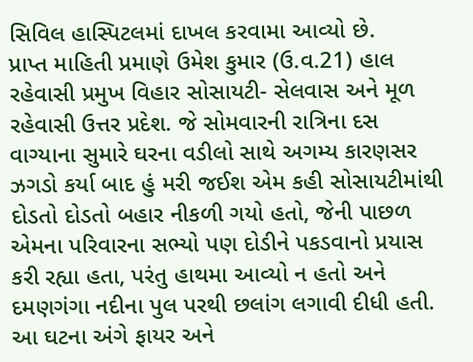સિવિલ હાસ્‍પિટલમાં દાખલ કરવામા આવ્‍યો છે.
પ્રાપ્ત માહિતી પ્રમાણે ઉમેશ કુમાર (ઉ.વ.21) હાલ રહેવાસી પ્રમુખ વિહાર સોસાયટી- સેલવાસ અને મૂળ રહેવાસી ઉત્તર પ્રદેશ. જે સોમવારની રાત્રિના દસ વાગ્‍યાના સુમારે ઘરના વડીલો સાથે અગમ્‍ય કારણસર ઝગડો કર્યા બાદ હું મરી જઈશ એમ કહી સોસાયટીમાંથી દોડતો દોડતો બહાર નીકળી ગયો હતો, જેની પાછળ એમના પરિવારના સભ્‍યો પણ દોડીને પકડવાનો પ્રયાસ કરી રહ્યા હતા, પરંતુ હાથમા આવ્‍યો ન હતો અને દમણગંગા નદીના પુલ પરથી છલાંગ લગાવી દીધી હતી.
આ ઘટના અંગે ફાયર અને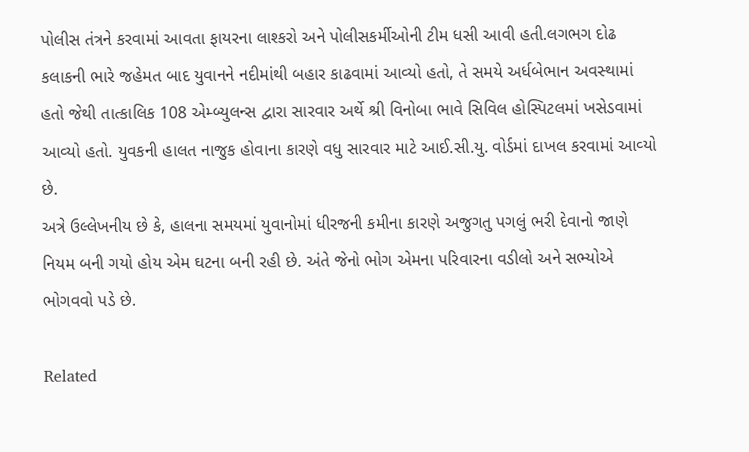પોલીસ તંત્રને કરવામાં આવતા ફાયરના લાશ્‍કરો અને પોલીસકર્મીઓની ટીમ ધસી આવી હતી.લગભગ દોઢ કલાકની ભારે જહેમત બાદ યુવાનને નદીમાંથી બહાર કાઢવામાં આવ્‍યો હતો, તે સમયે અર્ધબેભાન અવસ્‍થામાં હતો જેથી તાત્‍કાલિક 108 એમ્‍બ્‍યુલન્‍સ દ્વારા સારવાર અર્થે શ્રી વિનોબા ભાવે સિવિલ હોસ્‍પિટલમાં ખસેડવામાં આવ્‍યો હતો. યુવકની હાલત નાજુક હોવાના કારણે વધુ સારવાર માટે આઈ.સી.યુ. વોર્ડમાં દાખલ કરવામાં આવ્‍યો છે.
અત્રે ઉલ્લેખનીય છે કે, હાલના સમયમાં યુવાનોમાં ધીરજની કમીના કારણે અજુગતુ પગલું ભરી દેવાનો જાણે નિયમ બની ગયો હોય એમ ઘટના બની રહી છે. અંતે જેનો ભોગ એમના પરિવારના વડીલો અને સભ્‍યોએ ભોગવવો પડે છે.

Related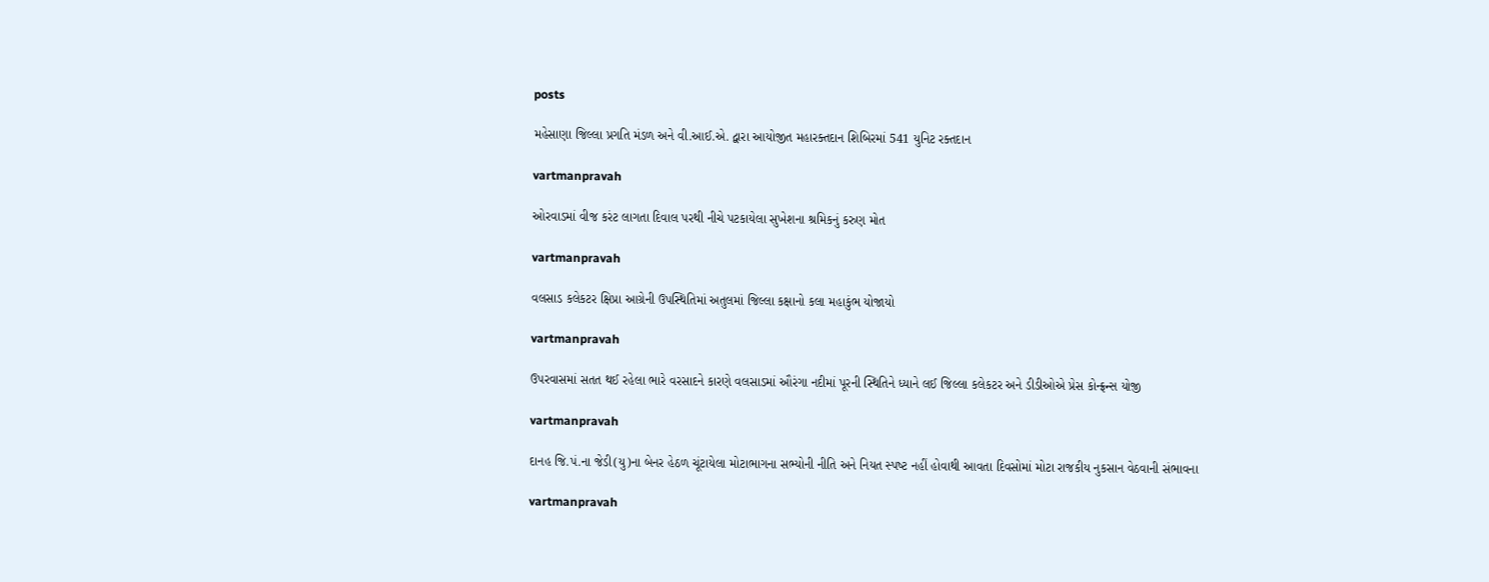posts

મહેસાણા જિલ્લા પ્રગતિ મંડળ અને વી.આઈ.એ. દ્વારા આયોજીત મહારક્‍તદાન શિબિરમાં 541 યુનિટ રક્‍તદાન

vartmanpravah

ઓરવાડમાં વીજ કરંટ લાગતા દિવાલ પરથી નીચે પટકાયેલા સુખેશના શ્રમિકનું કરુણ મોત

vartmanpravah

વલસાડ કલેકટર ક્ષિપ્રા આગ્રેની ઉપસ્થિતિમાં અતુલમાં જિલ્લા કક્ષાનો કલા મહાકુંભ યોજાયો

vartmanpravah

ઉપરવાસમાં સતત થઈ રહેલા ભારે વરસાદને કારણે વલસાડમાં ઔરંગા નદીમાં પૂરની સ્થિતિને ધ્યાને લઈ જિલ્લા કલેકટર અને ડીડીઓએ પ્રેસ કોન્ફ્રન્સ યોજી

vartmanpravah

દાનહ જિ.પં.ના જેડી(યુ)ના બેનર હેઠળ ચૂંટાયેલા મોટાભાગના સભ્‍યોની નીતિ અને નિયત સ્‍પષ્‍ટ નહીં હોવાથી આવતા દિવસોમાં મોટા રાજકીય નુકસાન વેઠવાની સંભાવના

vartmanpravah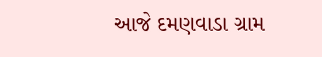આજે દમણવાડા ગ્રામ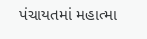પંચાયતમાં મહાત્‍મા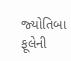જ્‍યોતિબા ફૂલેની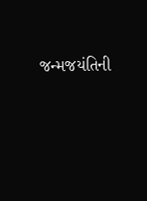જન્‍મજયંતિની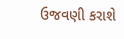ઉજવણી કરાશે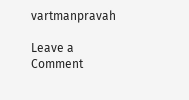vartmanpravah

Leave a Comment